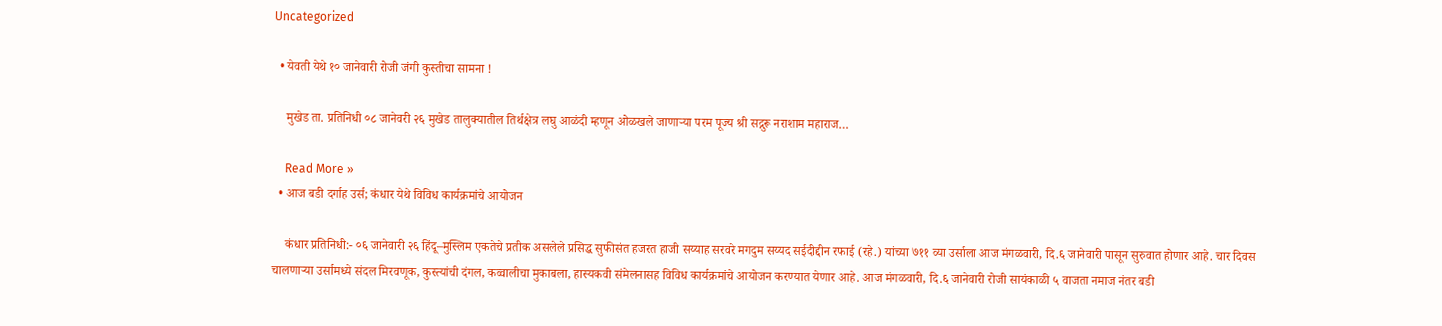Uncategorized

  • येवती येथे १० जानेवारी रोजी जंगी कुस्तीचा सामना !

    मुखेड ता. प्रतिनिधी ०८ जानेवरी २६ मुखेड तालुक्यातील तिर्थक्षेत्र लघु आळंदी म्हणून ओळखले जाणाऱ्या परम पूज्य श्री सद्गुरू नराशाम महाराज…

    Read More »
  • आज बडी दर्गाह उर्स; कंधार येथे विविध कार्यक्रमांचे आयोजन

    कंधार प्रतिनिधी:- ०६ जानेवारी २६ हिंदू–मुस्लिम एकतेचे प्रतीक असलेले प्रसिद्ध सुफीसंत हजरत हाजी सय्याह सरवरे मगदुम सय्यद सईदीद्दीन रफाई (रहे.) यांच्या ७११ व्या उर्साला आज मंगळवारी, दि.६ जानेवारी पासून सुरुवात होणार आहे. चार दिवस चालणाऱ्या उर्सामध्ये संदल मिरवणूक, कुस्त्यांची दंगल, कव्वालीचा मुकाबला, हास्यकवी संमेलनासह विविध कार्यक्रमांचे आयोजन करण्यात येणार आहे. आज मंगळवारी, दि.६ जानेवारी रोजी सायंकाळी ५ वाजता नमाज नंतर बडी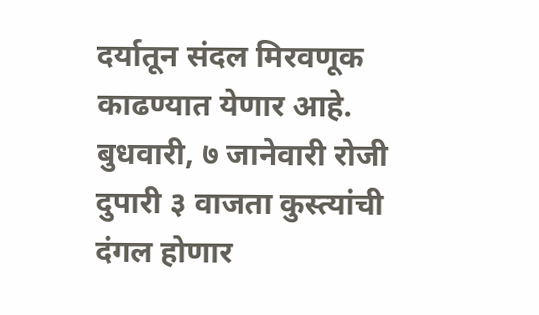दर्यातून संदल मिरवणूक काढण्यात येणार आहे. बुधवारी, ७ जानेवारी रोजी दुपारी ३ वाजता कुस्त्यांची दंगल होणार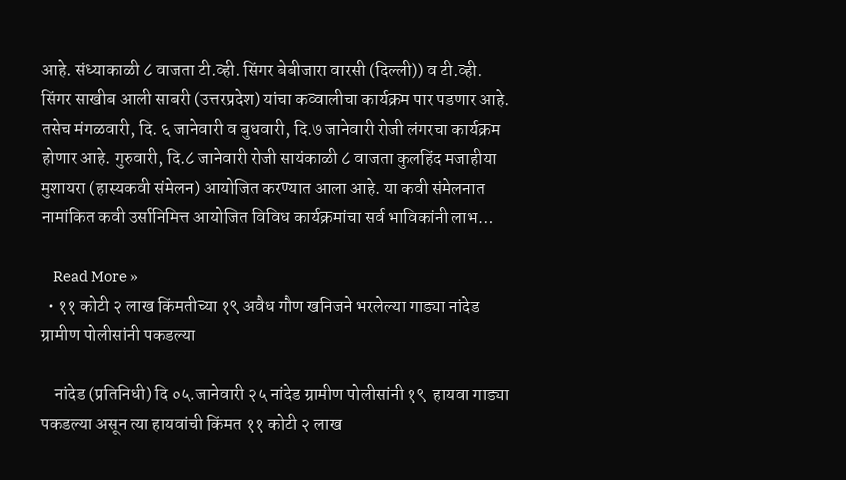आहे. संध्याकाळी ८ वाजता टी.व्ही. सिंगर बेबीजारा वारसी (दिल्ली)) व टी.व्ही. सिंगर साखीब आली साबरी (उत्तरप्रदेश) यांचा कव्वालीचा कार्यक्रम पार पडणार आहे. तसेच मंगळवारी, दि. ६ जानेवारी व बुधवारी, दि.७ जानेवारी रोजी लंगरचा कार्यक्रम होणार आहे. गुरुवारी, दि.८ जानेवारी रोजी सायंकाळी ८ वाजता कुलहिंद मजाहीया मुशायरा (हास्यकवी संमेलन) आयोजित करण्यात आला आहे. या कवी संमेलनात नामांकित कवी उर्सानिमित्त आयोजित विविध कार्यक्रमांचा सर्व भाविकांनी लाभ…

    Read More »
  • ११ कोटी २ लाख किंमतीच्या १९ अवैध गौण खनिजने भरलेल्या गाड्या नांदेड ग्रामीण पोलीसांनी पकडल्या

    नांदेड (प्रतिनिधी) दि ०५.जानेवारी २५ नांदेड ग्रामीण पोलीसांनी १९  हायवा गाड्या पकडल्या असून त्या हायवांची किंमत ११ कोटी २ लाख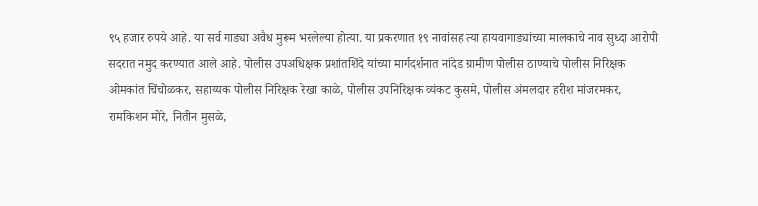९५ हजार रुपये आहे. या सर्व गाड्या अवैध मुरूम भरलेल्या होत्या. या प्रकरणात १९ नावांसह त्या हायवागाड्यांच्या मालकाचे नाव सुध्दा आरोपी सदरात नमुद करण्यात आले आहे. पोलीस उपअधिक्षक प्रशांतशिंदे यांच्या मार्गदर्शनात नांदेड ग्रामीण पोलीस ठाण्याचे पोलीस निरिक्षक ओमकांत चिंचोळकर, सहाय्यक पोलीस निरिक्षक रेखा काळे, पोलीस उपनिरिक्षक व्यंकट कुसमे, पोलीस अंमलदार हरीश मांजरमकर, रामकिशन मोरे, नितीन मुसळे,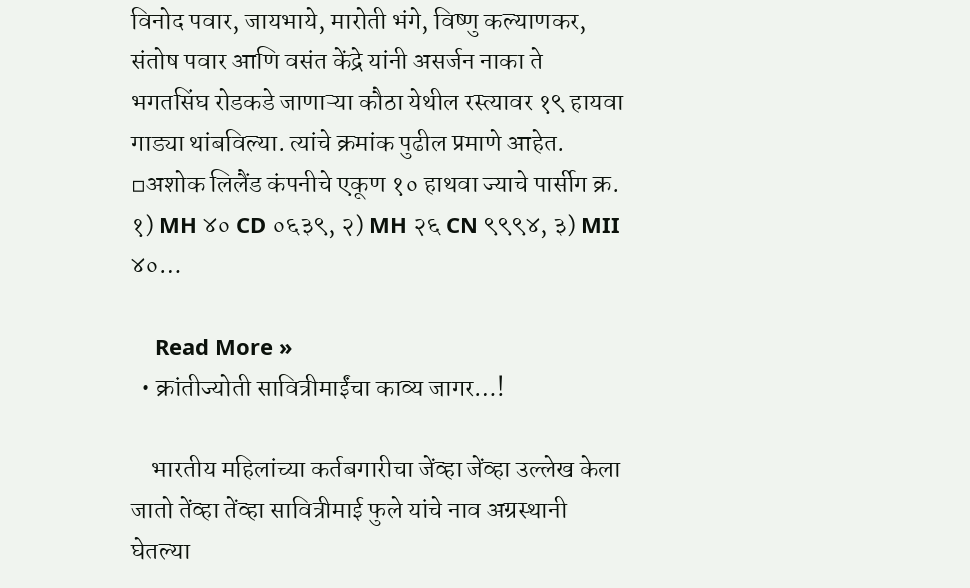विनोद पवार, जायभाये, मारोती भंगे, विष्णु कल्याणकर, संतोष पवार आणि वसंत केंद्रे यांनी असर्जन नाका ते भगतसिंघ रोडकडे जाणाऱ्या कौठा येथील रस्त्यावर १९ हायवा गाड्या थांबविल्या. त्यांचे क्रमांक पुढील प्रमाणे आहेत. ▫अशोक लिलैंड कंपनीचे एकूण १० हाथवा ज्याचे पार्सीग क्र. १) MH ४० CD ०६३९, २) MH २६ CN ९९९४, ३) MII ४०…

    Read More »
  • क्रांतीज्योती सावित्रीमाईंचा काव्य जागर…!

    भारतीय महिलांच्या कर्तबगारीचा जेंव्हा जेंव्हा उल्लेख केला जातो तेंव्हा तेंव्हा सावित्रीमाई फुले यांचे नाव अग्रस्थानी घेतल्या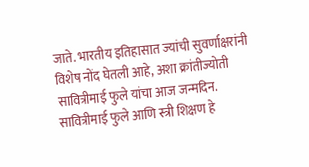जाते. भारतीय इतिहासात ज्यांची सुवर्णाक्षरांनी विशेष नोंद घेतली आहे, अशा क्रांतीज्योती सावित्रीमाई फुले यांचा आज जन्मदिन. सावित्रीमाई फुले आणि स्त्री शिक्षण हे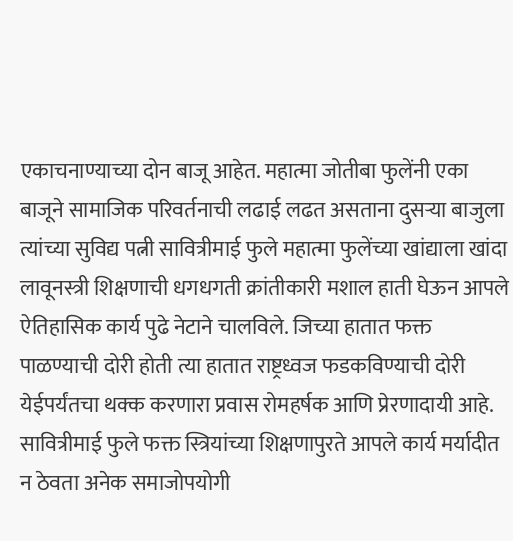एकाचनाण्याच्या दोन बाजू आहेत. महात्मा जोतीबा फुलेंनी एका बाजूने सामाजिक परिवर्तनाची लढाई लढत असताना दुसऱ्या बाजुला त्यांच्या सुविद्य पत्नी सावित्रीमाई फुले महात्मा फुलेंच्या खांद्याला खांदा लावूनस्त्री शिक्षणाची धगधगती क्रांतीकारी मशाल हाती घेऊन आपले ऐतिहासिक कार्य पुढे नेटाने चालविले. जिच्या हातात फक्त पाळण्याची दोरी होती त्या हातात राष्ट्रध्वज फडकविण्याची दोरी येईपर्यंतचा थक्क करणारा प्रवास रोमहर्षक आणि प्रेरणादायी आहे. सावित्रीमाई फुले फक्त स्त्रियांच्या शिक्षणापुरते आपले कार्य मर्यादीत न ठेवता अनेक समाजोपयोगी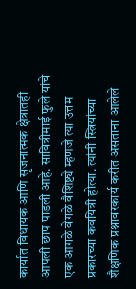कार्यात विधायक आणि सृजनात्मक क्षेत्रातही आपली छाप पाडली आहे. सावित्रीमाई फुले यांचे एक आगळे वेगळे वैशिष्ट्ये म्हणजे त्या उत्तम प्रकारच्या कवयित्री होत्या. त्यांनी स्त्रियांच्या शैक्षणिक प्रश्नावरकार्य करीत असताना आलेले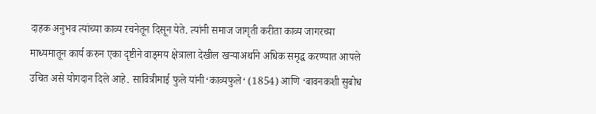दाहक अनुभव त्यांच्या काव्य रचनेतून दिसून येते. त्यांनी समाज जागृती करीता काव्य जागरच्या माध्यमातून कार्य करुन एका दृष्टीने वाङ्‌मय क्षेत्राला देखील खऱ्याअर्थाने अधिक समृद्ध करण्यात आपले उचित असे योगदान दिले आहे. सावित्रीमाई फुले यांनी‘काव्यफुले‘ (1854) आणि ‘बावनकशी सुबोध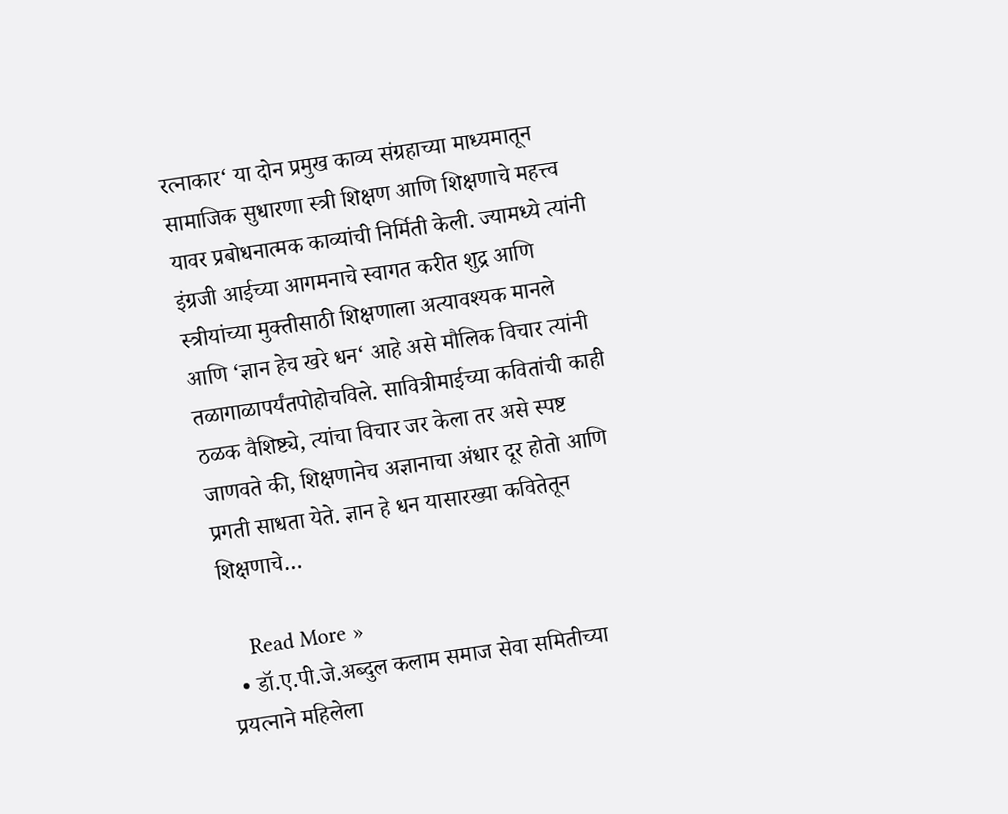रत्नाकार‘ या दोन प्रमुख काव्य संग्रहाच्या माध्यमातून सामाजिक सुधारणा स्त्री शिक्षण आणि शिक्षणाचे महत्त्व यावर प्रबोधनात्मक काव्यांची निर्मिती केली. ज्यामध्ये त्यांनी इंग्रजी आईच्या आगमनाचे स्वागत करीत शुद्र आणि स्त्रीयांच्या मुक्तीसाठी शिक्षणाला अत्यावश्यक मानले आणि ‘ज्ञान हेच खरे धन‘ आहे असे मौलिक विचार त्यांनी तळागाळापर्यंतपोहोचविले. सावित्रीमाईच्या कवितांची काही ठळक वैशिष्ट्ये, त्यांचा विचार जर केला तर असे स्पष्ट जाणवते की, शिक्षणानेच अज्ञानाचा अंधार दूर होतो आणि प्रगती साधता येते. ज्ञान हे धन यासारख्या कवितेतून शिक्षणाचे…

    Read More »
  • डॉ.ए.पी.जे.अब्दुल कलाम समाज सेवा समितीच्या प्रयत्नाने महिलेला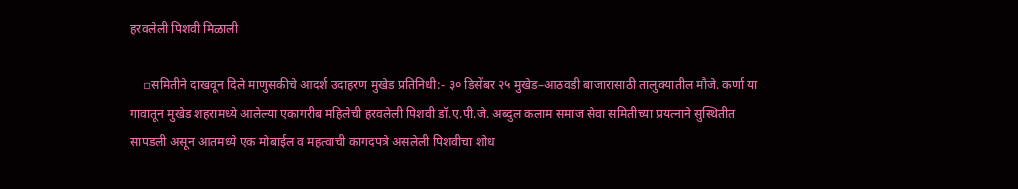हरवलेली पिशवी मिळाली

    ▫समितीने दाखवून दिले माणुसकीचे आदर्श उदाहरण मुखेड प्रतिनिधी:- ३० डिसेंबर २५ मुखेड–आठवडी बाजारासाठी तालुक्यातील मौजे. कर्णा या गावातून मुखेड शहरामध्ये आलेल्या एकागरीब महिलेची हरवलेली पिशवी डॉ.ए.पी.जे. अब्दुल कलाम समाज सेवा समितीच्या प्रयत्नाने सुस्थितीत सापडली असून आतमध्ये एक मोबाईल व महत्वाची कागदपत्रे असलेली पिशवीचा शोध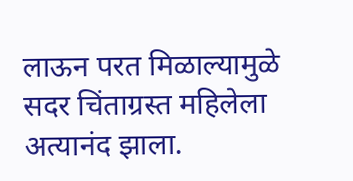लाऊन परत मिळाल्यामुळे सदर चिंताग्रस्त महिलेला अत्यानंद झाला.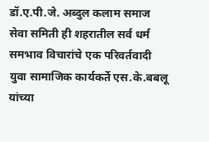डॉ.ए.पी.जे. अब्दुल कलाम समाज सेवा समिती ही शहरातील सर्व धर्म समभाव विचारांचे एक परिवर्तवादी युवा सामाजिक कार्यकर्ते एस.के.बबलू यांच्या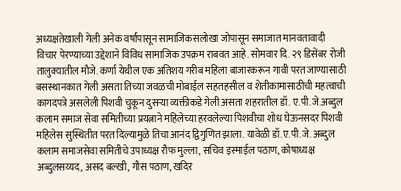अध्यक्षतेखाली गेली अनेक वर्षांपासून सामाजिकसलोखा जोपासून समाजात मानवतावादी विचार पेरण्याच्या उद्देशाने विविध सामाजिक उपक्रम राबवत आहे. सोमवार दि. २९ डिसेंबर रोजी तालुक्यातील मौजे. कर्णा येथील एक अतिशय गरीब महिला बाजारकरून गावी परत जाण्यासाठी बसस्थानकात गेली असता तिच्या जवळची मोबाईल सहतहसील व शेतीकामासाठीची महत्वाची कागदपत्रे असलेली पिशवी चुकून दुसऱ्या व्यक्तीकडे गेली असता शहरातील डॉ. ए.पी.जे.अब्दुल कलाम समाज सेवा समितीच्या प्रयत्नाने महिलेच्या हरवलेल्या पिशवीचा शोध घेऊनसदर पिशवी महिलेस सुस्थितीत परत दिल्यामुळे तिचा आनंद द्विगुणित झाला. यावेळी डॉ.ए.पी.जे. अब्दुल कलाम समाजसेवा समितीचे उपाध्यक्ष रौफ मुल्ला, सचिव इस्माईल पठाण, कोषाध्यक्ष अब्दुलसय्यद, असद बल्खी, गौस पठाण, खदिर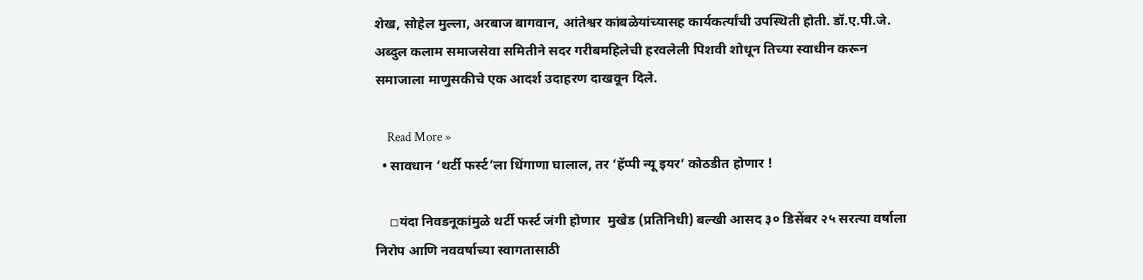शेख, सोहेल मुल्ला, अरबाज बागवान, आंतेश्वर कांबळेयांच्यासह कार्यकर्त्यांची उपस्थिती होती. डॉ.ए.पी.जे. अब्दुल कलाम समाजसेवा समितीने सदर गरीबमहिलेची हरवलेली पिशवी शोधून तिच्या स्वाधीन करून समाजाला माणुसकीचे एक आदर्श उदाहरण दाखवून दिले.

    Read More »
  • सावधान ‘थर्टी फर्स्ट’ला धिंगाणा घालाल, तर ‘हॅप्पी न्यू इयर’ कोठडीत होणार !

    ◽यंदा निवडनूकांमुळे थर्टी फर्स्ट जंगी होणार  मुखेड (प्रतिनिधी) बल्खी आसद ३० डिसेंबर २५ सरत्या वर्षाला निरोप आणि नववर्षाच्या स्वागतासाठी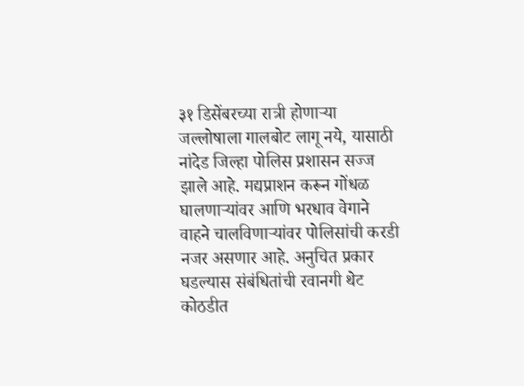३१ डिसेंबरच्या रात्री होणाऱ्या जल्लोषाला गालबोट लागू नये, यासाठी नांदेड जिल्हा पोलिस प्रशासन सज्ज झाले आहे. मद्यप्राशन करून गोंधळ घालणाऱ्यांवर आणि भरधाव वेगाने वाहने चालविणाऱ्यांवर पोलिसांची करडी नजर असणार आहे. अनुचित प्रकार घडल्यास संबंधितांची रवानगी थेट कोठडीत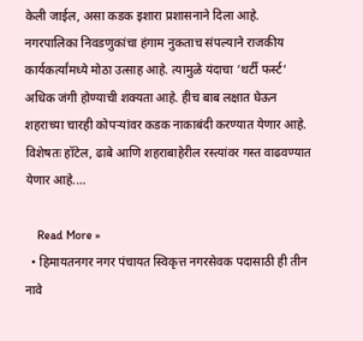केली जाईल, असा कडक इशारा प्रशासनाने दिला आहे. नगरपालिका निवडणुकांचा हंगाम नुकताच संपल्याने राजकीय कार्यकर्त्यांमध्ये मोठा उत्साह आहे. त्यामुळे यंदाचा ‘थर्टी फर्स्ट‘ अधिक जंगी होण्याची शक्यता आहे. हीच बाब लक्षात घेऊन शहराच्या चारही कोपऱ्यांवर कडक नाकाबंदी करण्यात येणार आहे. विशेषतः हॉटेल, ढाबे आणि शहराबाहेरील रस्त्यांवर गस्त वाढवण्यात येणार आहे.…

    Read More »
  • हिमायतनगर नगर पंचायत स्विकृत्त नगरसेवक पदासाठी ही तीन नावे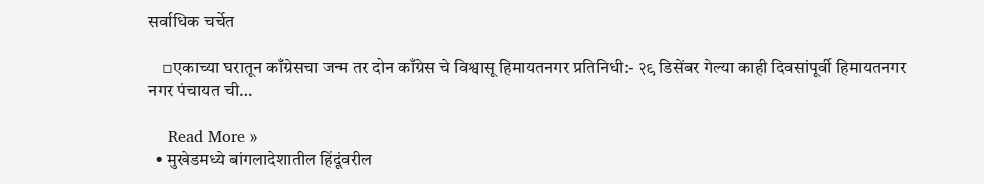सर्वाधिक चर्चेत

    ▫एकाच्या घरातून काँग्रेसचा जन्म तर दोन काँग्रेस चे विश्वासू हिमायतनगर प्रतिनिधी:- २९ डिसेंबर गेल्या काही दिवसांपूर्वी हिमायतनगर नगर पंचायत ची…

    Read More »
  • मुखेडमध्ये बांगलादेशातील हिंदूंवरील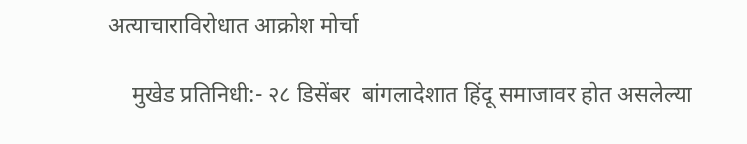अत्याचाराविरोधात आक्रोश मोर्चा

    मुखेड प्रतिनिधी:- २८ डिसेंबर  बांगलादेशात हिंदू समाजावर होत असलेल्या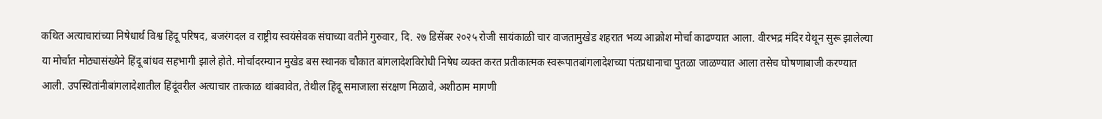कथित अत्याचारांच्या निषेधार्थ विश्व हिंदू परिषद, बजरंगदल व राष्ट्रीय स्वयंसेवक संघाच्या वतीने गुरुवार, दि. २७ डिसेंबर २०२५ रोजी सायंकाळी चार वाजतामुखेड शहरात भव्य आक्रोश मोर्चा काढण्यात आला. वीरभद्र मंदिर येथून सुरू झालेल्या या मोर्चात मोठ्यासंख्येने हिंदू बांधव सहभागी झाले होते. मोर्चादरम्यान मुखेड बस स्थानक चौकात बांगलादेशविरोधी निषेध व्यक्त करत प्रतीकात्मक स्वरूपातबांगलादेशच्या पंतप्रधानाचा पुतळा जाळण्यात आला तसेच घोषणाबाजी करण्यात आली. उपस्थितांनीबांगलादेशातील हिंदूंवरील अत्याचार तात्काळ थांबवावेत, तेथील हिंदू समाजाला संरक्षण मिळावे, अशीठाम मागणी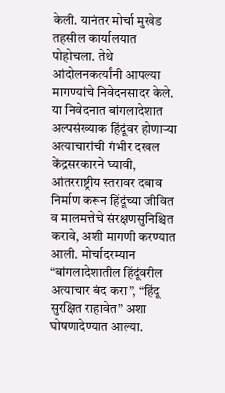केली. यानंतर मोर्चा मुखेड तहसील कार्यालयात पोहोचला. तेथे आंदोलनकर्त्यांनी आपल्या मागण्यांचे निवेदनसादर केले. या निवेदनात बांगलादेशात अल्पसंख्याक हिंदूंवर होणाऱ्या अत्याचारांची गंभीर दखल केंद्रसरकारने घ्यावी, आंतरराष्ट्रीय स्तरावर दबाव निर्माण करून हिंदूंच्या जीवित व मालमत्तेचे संरक्षणसुनिश्चित करावे, अशी मागणी करण्यात आली. मोर्चादरम्यान “बांगलादेशातील हिंदूंवरील अत्याचार बंद करा”, “हिंदू सुरक्षित राहावेत” अशा घोषणादेण्यात आल्या.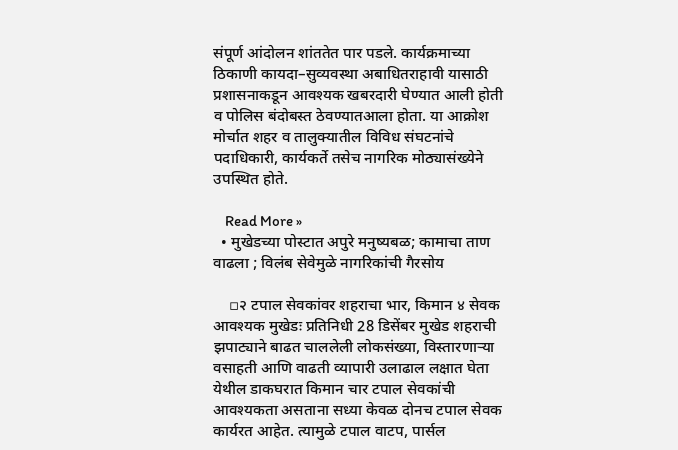संपूर्ण आंदोलन शांततेत पार पडले. कार्यक्रमाच्या ठिकाणी कायदा–सुव्यवस्था अबाधितराहावी यासाठी प्रशासनाकडून आवश्यक खबरदारी घेण्यात आली होती व पोलिस बंदोबस्त ठेवण्यातआला होता. या आक्रोश मोर्चात शहर व तालुक्यातील विविध संघटनांचे पदाधिकारी, कार्यकर्ते तसेच नागरिक मोठ्यासंख्येने उपस्थित होते.

    Read More »
  • मुखेडच्या पोस्टात अपुरे मनुष्यबळ; कामाचा ताण वाढला ; विलंब सेवेमुळे नागरिकांची गैरसोय

    ▫२ टपाल सेवकांवर शहराचा भार, किमान ४ सेवक आवश्यक मुखेडः प्रतिनिधी 28 डिसेंबर मुखेड शहराची झपाट्याने बाढत चाललेली लोकसंख्या, विस्तारणाऱ्या वसाहती आणि वाढती व्यापारी उलाढाल लक्षात घेता येथील डाकघरात किमान चार टपाल सेवकांची आवश्यकता असताना सध्या केवळ दोनच टपाल सेवक कार्यरत आहेत. त्यामुळे टपाल वाटप, पार्सल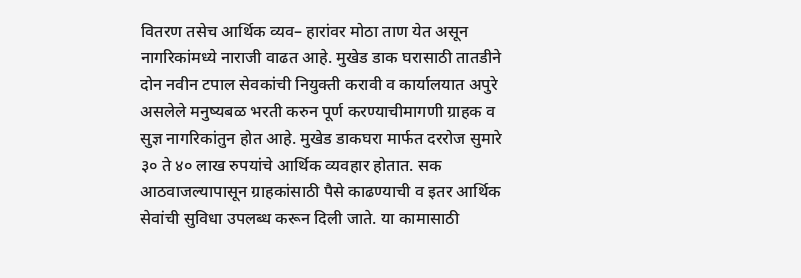वितरण तसेच आर्थिक व्यव– हारांवर मोठा ताण येत असून नागरिकांमध्ये नाराजी वाढत आहे. मुखेड डाक घरासाठी तातडीने दोन नवीन टपाल सेवकांची नियुक्ती करावी व कार्यालयात अपुरे असलेले मनुष्यबळ भरती करुन पूर्ण करण्याचीमागणी ग्राहक व सुज्ञ नागरिकांतुन होत आहे. मुखेड डाकघरा मार्फत दररोज सुमारे ३० ते ४० लाख रुपयांचे आर्थिक व्यवहार होतात. सक आठवाजल्यापासून ग्राहकांसाठी पैसे काढण्याची व इतर आर्थिक सेवांची सुविधा उपलब्ध करून दिली जाते. या कामासाठी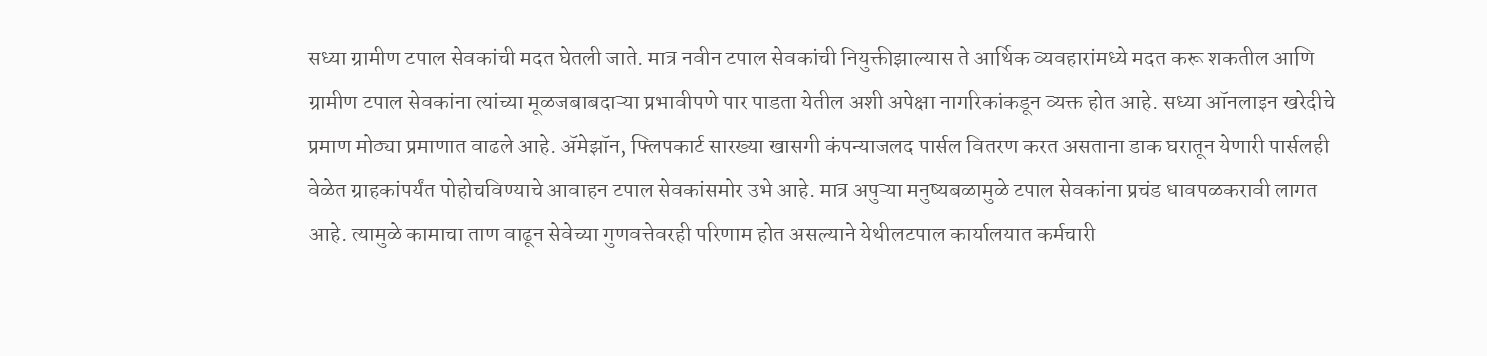सध्या ग्रामीण टपाल सेवकांची मदत घेतली जाते. मात्र नवीन टपाल सेवकांची नियुक्तीझाल्यास ते आर्थिक व्यवहारांमध्ये मदत करू शकतील आणि ग्रामीण टपाल सेवकांना त्यांच्या मूळजबाबदाऱ्या प्रभावीपणे पार पाडता येतील अशी अपेक्षा नागरिकांकडून व्यक्त होत आहे. सध्या ऑनलाइन खरेदीचे प्रमाण मोठ्या प्रमाणात वाढले आहे. ॲमेझॉन, फ्लिपकार्ट सारख्या खासगी कंपन्याजलद पार्सल वितरण करत असताना डाक घरातून येणारी पार्सलही वेळेत ग्राहकांपर्यंत पोहोचविण्याचे आवाहन टपाल सेवकांसमोर उभे आहे. मात्र अपुऱ्या मनुष्यबळामुळे टपाल सेवकांना प्रचंड धावपळकरावी लागत आहे. त्यामुळे कामाचा ताण वाढून सेवेच्या गुणवत्तेवरही परिणाम होत असल्याने येथीलटपाल कार्यालयात कर्मचारी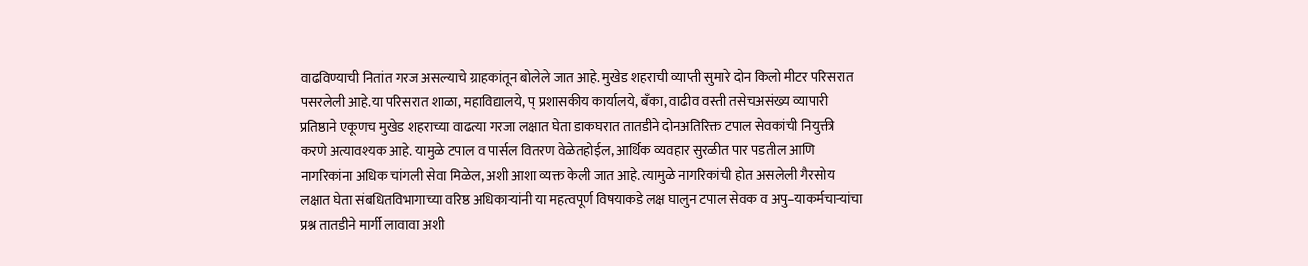वाढविण्याची नितांत गरज असल्याचे ग्राहकांतून बोलेले जात आहे. मुखेड शहराची व्याप्ती सुमारे दोन किलो मीटर परिसरात पसरलेली आहे.या परिसरात शाळा, महाविद्यालये, प् प्रशासकीय कार्यालये, बँका, वाढीव वस्ती तसेचअसंख्य व्यापारी प्रतिष्ठाने एकूणच मुखेड शहराच्या वाढत्या गरजा लक्षात घेता डाकघरात तातडीने दोनअतिरिक्त टपाल सेवकांची नियुक्ती करणे अत्यावश्यक आहे. यामुळे टपाल व पार्सल वितरण वेळेतहोईल, आर्थिक व्यवहार सुरळीत पार पडतील आणि नागरिकांना अधिक चांगली सेवा मिळेल, अशी आशा व्यक्त केली जात आहे. त्यामुळे नागरिकांची होत असलेली गैरसोय लक्षात घेता संबधितविभागाच्या वरिष्ठ अधिकाऱ्यांनी या महत्वपूर्ण विषयाकडे लक्ष घालुन टपाल सेवक व अपु–याकर्मचाऱ्यांचा प्रश्न तातडीने मार्गी लावावा अशी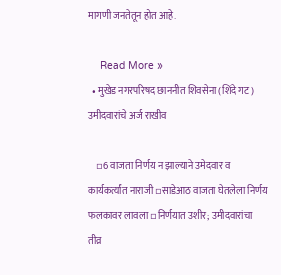मागणी जनतेतून होत आहे.

    Read More »
  • मुखेड नगरपरिषद छाननीत शिवसेना (शिंदे गट) उमीदवारांचे अर्ज राखीव

    ▫6 वाजता निर्णय न झाल्याने उमेदवार व कार्यकर्त्यांत नाराजी ▫साडेआठ वाजता घेतलेला निर्णय फलकावर लावला ▫निर्णयात उशीर; उमीदवारांचा तीव्र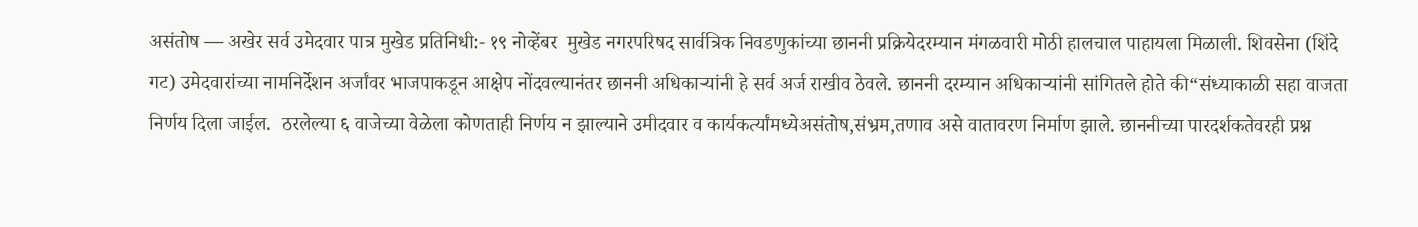असंतोष — अखेर सर्व उमेदवार पात्र मुखेड प्रतिनिधी:- १९ नोव्हेंबर  मुखेड नगरपरिषद सार्वत्रिक निवडणुकांच्या छाननी प्रक्रियेदरम्यान मंगळवारी मोठी हालचाल पाहायला मिळाली. शिवसेना (शिंदे गट) उमेदवारांच्या नामनिर्देशन अर्जांवर भाजपाकडून आक्षेप नोंदवल्यानंतर छाननी अधिकाऱ्यांनी हे सर्व अर्ज राखीव ठेवले. छाननी दरम्यान अधिकाऱ्यांनी सांगितले होते की“संध्याकाळी सहा वाजता निर्णय दिला जाईल.  ठरलेल्या ६ वाजेच्या वेळेला कोणताही निर्णय न झाल्याने उमीदवार व कार्यकर्त्यांमध्येअसंतोष,संभ्रम,तणाव असे वातावरण निर्माण झाले. छाननीच्या पारदर्शकतेवरही प्रश्न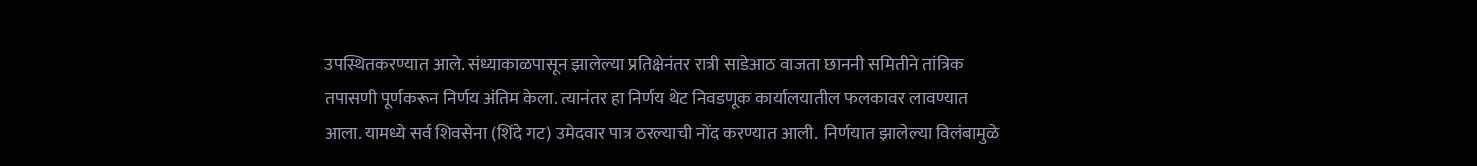उपस्थितकरण्यात आले. संध्याकाळपासून झालेल्या प्रतिक्षेनंतर रात्री साडेआठ वाजता छाननी समितीने तांत्रिक तपासणी पूर्णकरून निर्णय अंतिम केला. त्यानंतर हा निर्णय थेट निवडणूक कार्यालयातील फलकावर लावण्यात आला. यामध्ये सर्व शिवसेना (शिंदे गट) उमेदवार पात्र ठरल्याची नोंद करण्यात आली.  निर्णयात झालेल्या विलंबामुळे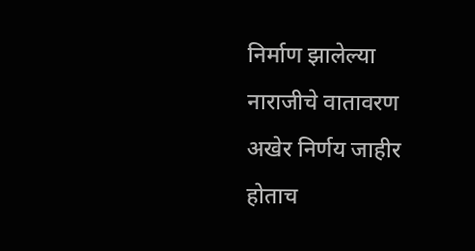निर्माण झालेल्या नाराजीचे वातावरण अखेर निर्णय जाहीर होताच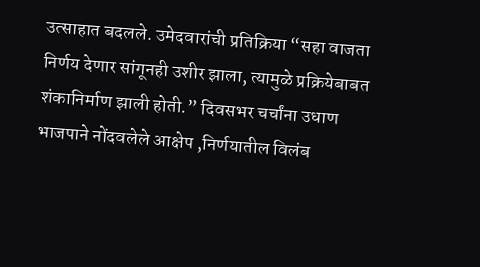उत्साहात बदलले. उमेदवारांची प्रतिक्रिया “सहा वाजता निर्णय देणार सांगूनही उशीर झाला, त्यामुळे प्रक्रियेबाबत शंकानिर्माण झाली होती.” दिवसभर चर्चांना उधाण भाजपाने नोंदवलेले आक्षेप ,निर्णयातील विलंब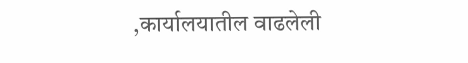,कार्यालयातील वाढलेली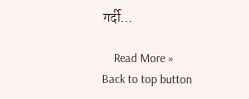गर्दी…

    Read More »
Back to top button